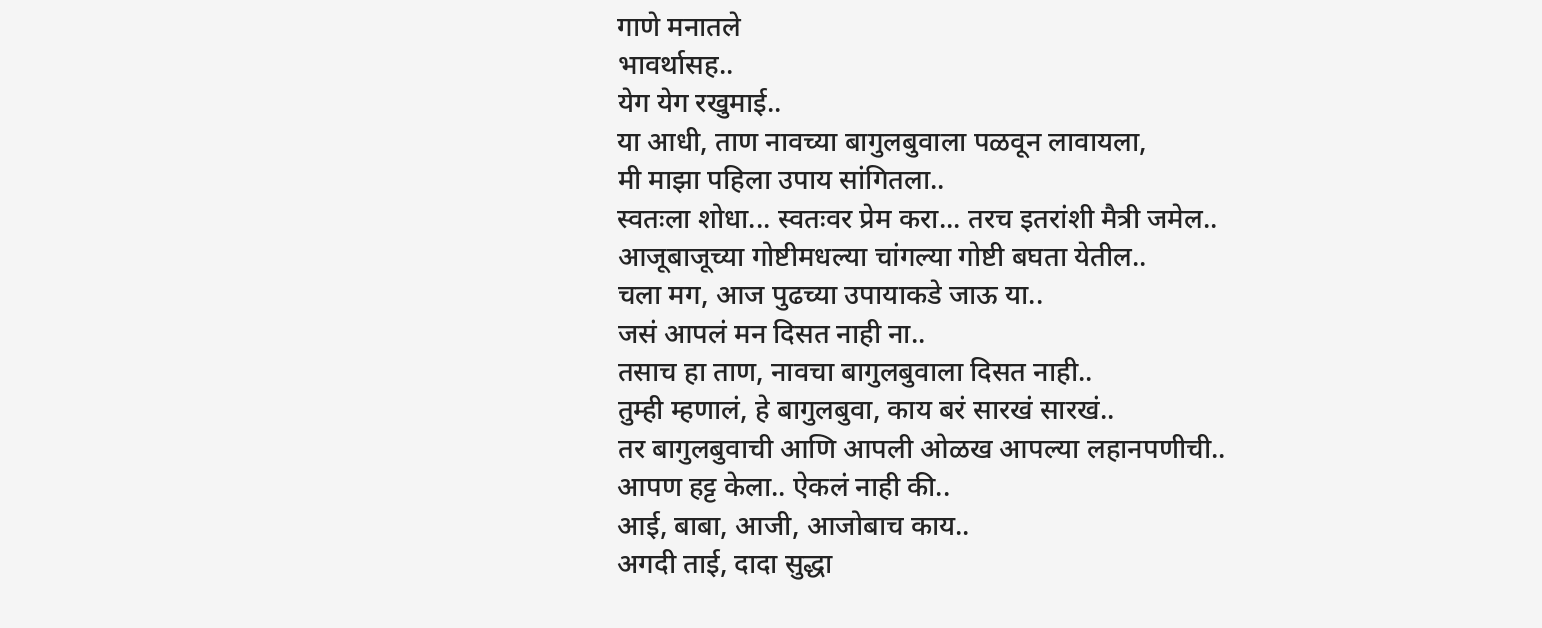गाणे मनातले
भावर्थासह..
येग येग रखुमाई..
या आधी, ताण नावच्या बागुलबुवाला पळवून लावायला,
मी माझा पहिला उपाय सांगितला..
स्वतःला शोधा... स्वतःवर प्रेम करा... तरच इतरांशी मैत्री जमेल..
आजूबाजूच्या गोष्टीमधल्या चांगल्या गोष्टी बघता येतील..
चला मग, आज पुढच्या उपायाकडे जाऊ या..
जसं आपलं मन दिसत नाही ना..
तसाच हा ताण, नावचा बागुलबुवाला दिसत नाही..
तुम्ही म्हणालं, हे बागुलबुवा, काय बरं सारखं सारखं..
तर बागुलबुवाची आणि आपली ओळख आपल्या लहानपणीची..
आपण हट्ट केला.. ऐकलं नाही की..
आई, बाबा, आजी, आजोबाच काय..
अगदी ताई, दादा सुद्धा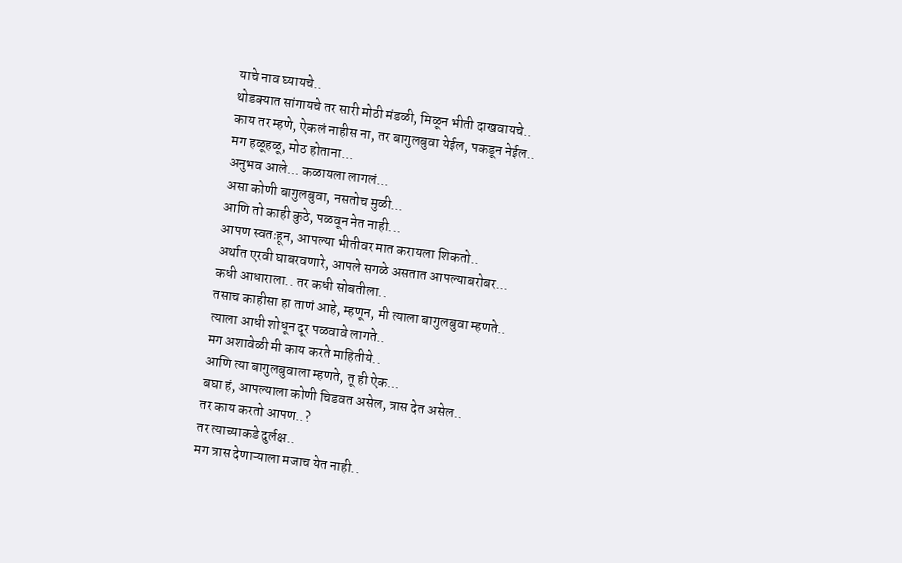याचे नाव घ्यायचे..
थोडक्यात सांगायचे तर सारी मोठी मंडळी, मिळून भीती दाखवायचे..
काय तर म्हणे, ऐकलं नाहीस ना, तर बागुलबुवा येईल, पकडून नेईल..
मग हळूहळू, मोठ होताना...
अनुभव आले... कळायला लागलं...
असा कोणी बागुलबुवा, नसतोच मुळी...
आणि तो काही कुठे, पळवून नेत नाही...
आपण स्वतःहून, आपल्या भीतीवर मात करायला शिकतो..
अर्थात एरवी घाबरवणारे, आपले सगळे असतात आपल्याबरोबर...
कधी आधाराला.. तर कधी सोबतीला..
तसाच काहीसा हा ताणं आहे, म्हणून, मी त्याला बागुलबुवा म्हणते..
त्याला आधी शोधून दूर पळवावे लागते..
मग अशावेळी मी काय करते माहितीये..
आणि त्या बागुलबुवाला म्हणते, तू ही ऐक...
बघा हं, आपल्याला कोणी चिडवत असेल, त्रास देत असेल..
तर काय करतो आपण..?
तर त्याच्याकडे दुर्लक्ष..
मग त्रास देणाऱ्याला मजाच येत नाही..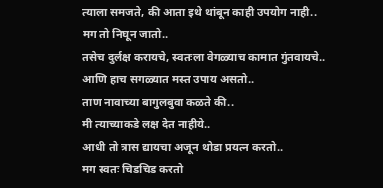त्याला समजते, की आता इथे थांबून काही उपयोग नाही..
मग तो निघून जातो..
तसेच दुर्लक्ष करायचे, स्वतःला वेगळ्याच कामात गुंतवायचे..
आणि हाच सगळ्यात मस्त उपाय असतो..
ताण नावाच्या बागुलबुवा कळते की..
मी त्याच्याकडे लक्ष देत नाहीये..
आधी तो त्रास द्यायचा अजून थोडा प्रयत्न करतो..
मग स्वतः चिडचिड करतो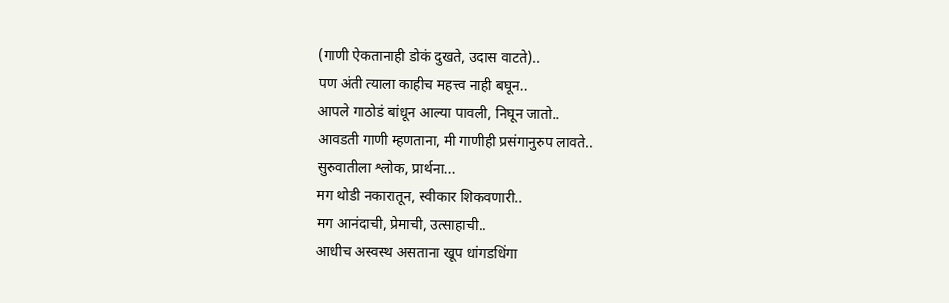(गाणी ऐकतानाही डोकं दुखते, उदास वाटते)..
पण अंती त्याला काहीच महत्त्व नाही बघून..
आपले गाठोडं बांधून आल्या पावली, निघून जातो..
आवडती गाणी म्हणताना, मी गाणीही प्रसंगानुरुप लावते..
सुरुवातीला श्लोक, प्रार्थना...
मग थोडी नकारातून, स्वीकार शिकवणारी..
मग आनंदाची, प्रेमाची, उत्साहाची..
आधीच अस्वस्थ असताना खूप धांगडधिंगा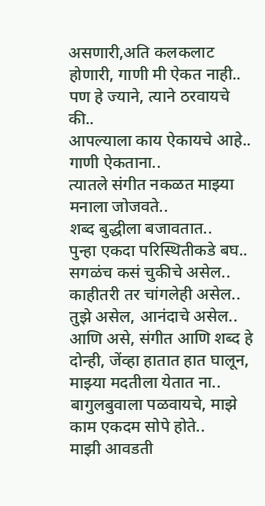असणारी,अति कलकलाट होणारी, गाणी मी ऐकत नाही..
पण हे ज्याने, त्याने ठरवायचे की..
आपल्याला काय ऐकायचे आहे..
गाणी ऐकताना..
त्यातले संगीत नकळत माझ्या मनाला जोजवते..
शब्द बुद्धीला बजावतात..
पुन्हा एकदा परिस्थितीकडे बघ..
सगळंच कसं चुकीचे असेल..
काहीतरी तर चांगलेही असेल..
तुझे असेल, आनंदाचे असेल..
आणि असे, संगीत आणि शब्द हे दोन्ही, जेंव्हा हातात हात घालून, माझ्या मदतीला येतात ना..
बागुलबुवाला पळवायचे, माझे काम एकदम सोपे होते..
माझी आवडती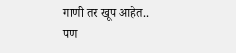गाणी तर खूप आहेत..
पण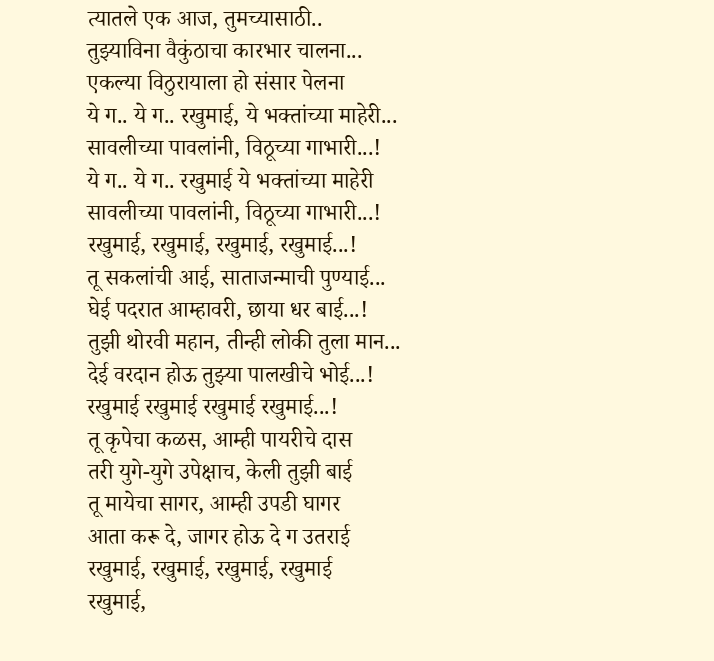त्यातले एक आज, तुमच्यासाठी..
तुझ्याविना वैकुंठाचा कारभार चालना...
एकल्या विठुरायाला हो संसार पेलना
ये ग.. ये ग.. रखुमाई, ये भक्तांच्या माहेरी...
सावलीच्या पावलांनी, विठूच्या गाभारी...!
ये ग.. ये ग.. रखुमाई ये भक्तांच्या माहेरी
सावलीच्या पावलांनी, विठूच्या गाभारी...!
रखुमाई, रखुमाई, रखुमाई, रखुमाई...!
तू सकलांची आई, साताजन्माची पुण्याई...
घेई पदरात आम्हावरी, छाया धर बाई...!
तुझी थोरवी महान, तीन्ही लोकी तुला मान...
देई वरदान होऊ तुझ्या पालखीचे भोई...!
रखुमाई रखुमाई रखुमाई रखुमाई...!
तू कृपेचा कळस, आम्ही पायरीचे दास
तरी युगे-युगे उपेक्षाच, केली तुझी बाई
तू मायेचा सागर, आम्ही उपडी घागर
आता करू दे, जागर होऊ दे ग उतराई
रखुमाई, रखुमाई, रखुमाई, रखुमाई
रखुमाई,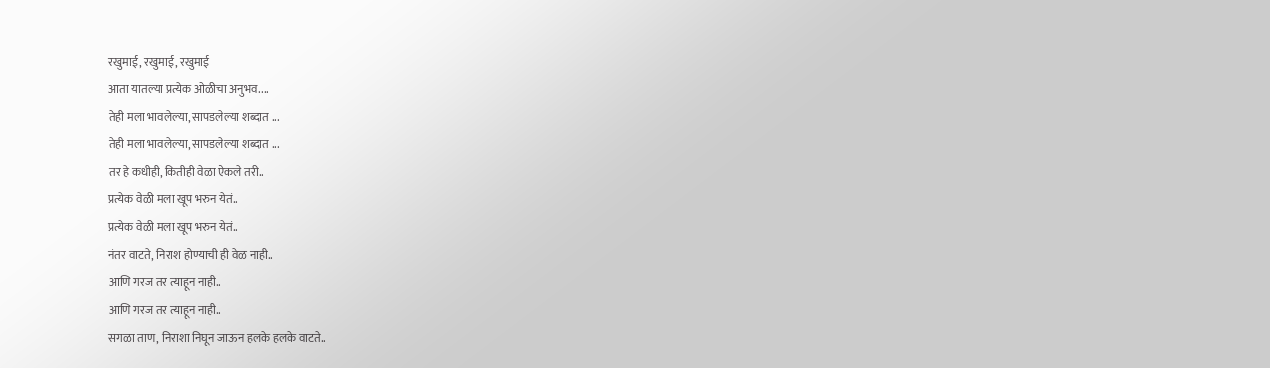रखुमाई, रखुमाई, रखुमाई
आता यातल्या प्रत्येक ओळीचा अनुभव....
तेही मला भावलेल्या, सापडलेल्या शब्दात ...
तेही मला भावलेल्या, सापडलेल्या शब्दात ...
तर हे कधीही, कितीही वेळा ऐकले तरी..
प्रत्येक वेळी मला खूप भरुन येतं..
प्रत्येक वेळी मला खूप भरुन येतं..
नंतर वाटते, निराश होण्याची ही वेळ नाही..
आणि गरज तर त्याहून नाही..
आणि गरज तर त्याहून नाही..
सगळा ताण, निराशा निघून जाऊन हलके हलके वाटते..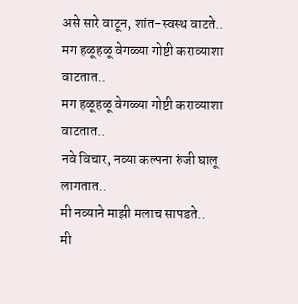असे सारे वाटून, शांत-स्वस्थ वाटते..
मग हळूहळू वेगळ्या गोष्टी कराव्याशा वाटतात..
मग हळूहळू वेगळ्या गोष्टी कराव्याशा वाटतात..
नवे विचार, नव्या कल्पना रुंजी घालू लागतात..
मी नव्याने माझी मलाच सापडते..
मी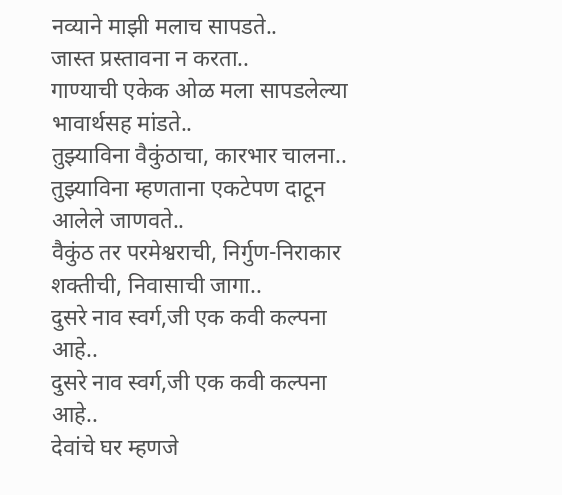नव्याने माझी मलाच सापडते..
जास्त प्रस्तावना न करता..
गाण्याची एकेक ओळ मला सापडलेल्या भावार्थसह मांडते..
तुझ्याविना वैकुंठाचा, कारभार चालना..
तुझ्याविना म्हणताना एकटेपण दाटून आलेले जाणवते..
वैकुंठ तर परमेश्वराची, निर्गुण-निराकार शक्तीची, निवासाची जागा..
दुसरे नाव स्वर्ग,जी एक कवी कल्पना आहे..
दुसरे नाव स्वर्ग,जी एक कवी कल्पना आहे..
देवांचे घर म्हणजे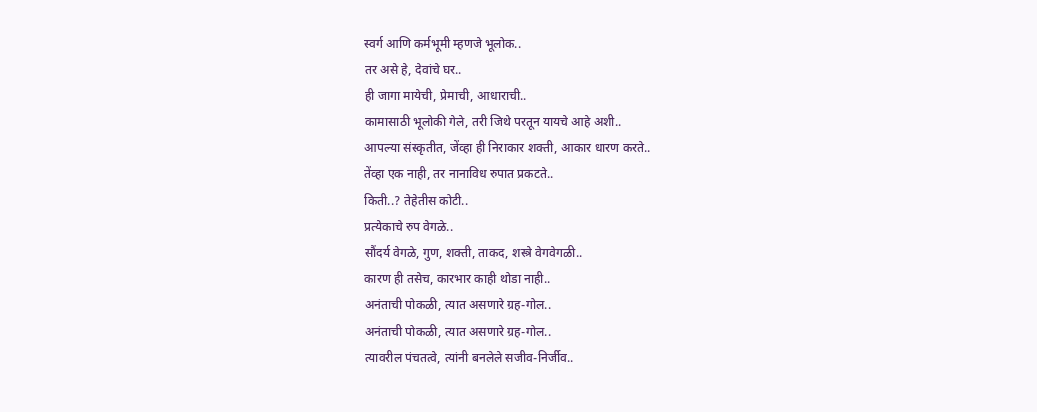स्वर्ग आणि कर्मभूमी म्हणजे भूलोक..
तर असे हे, देवांचे घर..
ही जागा मायेची, प्रेमाची, आधाराची..
कामासाठी भूलोकी गेले, तरी जिथे परतून यायचे आहे अशी..
आपल्या संस्कृतीत, जेंव्हा ही निराकार शक्ती, आकार धारण करते..
तेंव्हा एक नाही, तर नानाविध रुपात प्रकटते..
किती..? तेहेतीस कोटी..
प्रत्येकाचे रुप वेगळे..
सौंदर्य वेगळे, गुण, शक्ती, ताकद, शस्त्रे वेगवेगळी..
कारण ही तसेच, कारभार काही थोडा नाही..
अनंताची पोकळी, त्यात असणारे ग्रह-गोल..
अनंताची पोकळी, त्यात असणारे ग्रह-गोल..
त्यावरील पंचतत्वे, त्यांनी बनलेले सजीव-निर्जीव..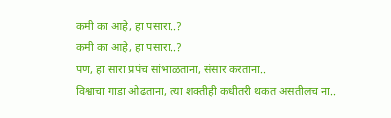कमी का आहे, हा पसारा..?
कमी का आहे, हा पसारा..?
पण, हा सारा प्रपंच सांभाळताना, संसार करताना..
विश्वाचा गाडा ओढताना, त्या शक्तीही कधीतरी थकत असतीलच ना..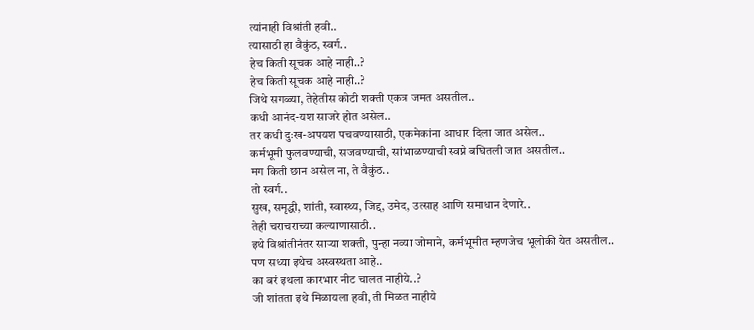त्यांनाही विश्रांती हवी..
त्यासाठी हा वैकुंठ, स्वर्ग..
हेच किती सूचक आहे नाही..?
हेच किती सूचक आहे नाही..?
जिथे सगळ्या, तेहेतीस कोटी शक्ती एकत्र जमत असतील..
कधी आनंद-यश साजरे होत असेल..
तर कधी दुःख-अपयश पचवण्यासाठी, एकमेकांना आधार दिला जात असेल..
कर्मभूमी फुलवण्याची, सजवण्याची, सांभाळण्याची स्वप्ने बघितली जात असतील..
मग किती छान असेल ना, ते वैकुंठ..
तो स्वर्ग..
सुख, समृद्धी, शांती, स्वास्थ्य, जिद्द, उमेद, उत्साह आणि समाधान देणारे..
तेही चराचराच्या कल्याणासाठी..
इथे विश्रांतीनंतर साऱ्या शक्ती, पुन्हा नव्या जोमाने, कर्मभूमीत म्हणजेच भूलोकी येत असतील..
पण सध्या इथेच अस्वस्थता आहे..
का बरं इथला कारभार नीट चालत नाहीये..?
जी शांतता इथे मिळायला हवी, ती मिळत नाहीये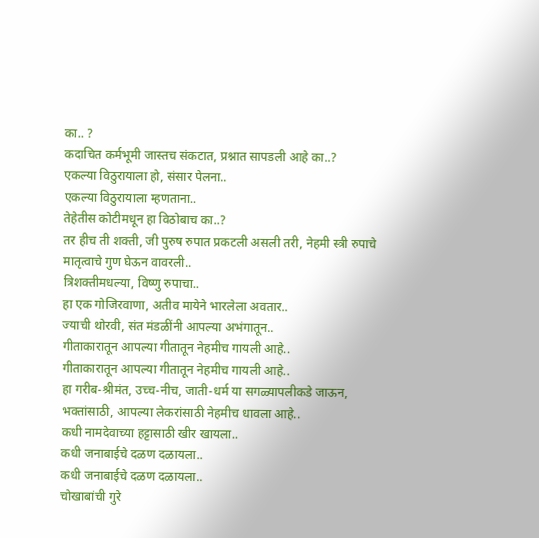का.. ?
कदाचित कर्मभूमी जास्तच संकटात, प्रश्नात सापडली आहे का..?
एकल्या विठुरायाला हो, संसार पेलना..
एकल्या विठुरायाला म्हणताना..
तेहेतीस कोटीमधून हा विठोबाच का..?
तर हीच ती शक्ती, जी पुरुष रुपात प्रकटली असली तरी, नेहमी स्त्री रुपाचे मातृत्वाचे गुण घेऊन वावरली..
त्रिशक्तीमधल्या, विष्णु रुपाचा..
हा एक गोजिरवाणा, अतीव मायेने भारलेला अवतार..
ज्याची थोरवी, संत मंडळींनी आपल्या अभंगातून..
गीताकारातून आपल्या गीतातून नेहमीच गायली आहे..
गीताकारातून आपल्या गीतातून नेहमीच गायली आहे..
हा गरीब-श्रीमंत, उच्च-नीच, जाती-धर्म या सगळ्यापलीकडे जाऊन, भक्तांसाठी, आपल्या लेकरांसाठी नेहमीच धावला आहे..
कधी नामदेवाच्या हट्टासाठी खीर खायला..
कधी जनाबाईचे दळण दळायला..
कधी जनाबाईचे दळण दळायला..
चोखाबांची गुरे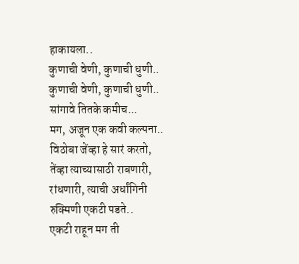हाकायला..
कुणाची वेणी, कुणाची धुणी..
कुणाची वेणी, कुणाची धुणी..
सांगावे तितके कमीच...
मग, अजून एक कवी कल्पना..
विठोबा जेंव्हा हे सारं करतो, तेंव्हा त्याच्यासाठी राबणारी, रांधणारी, त्याची अर्धांगिनी रुक्मिणी एकटी पडते..
एकटी राहून मग ती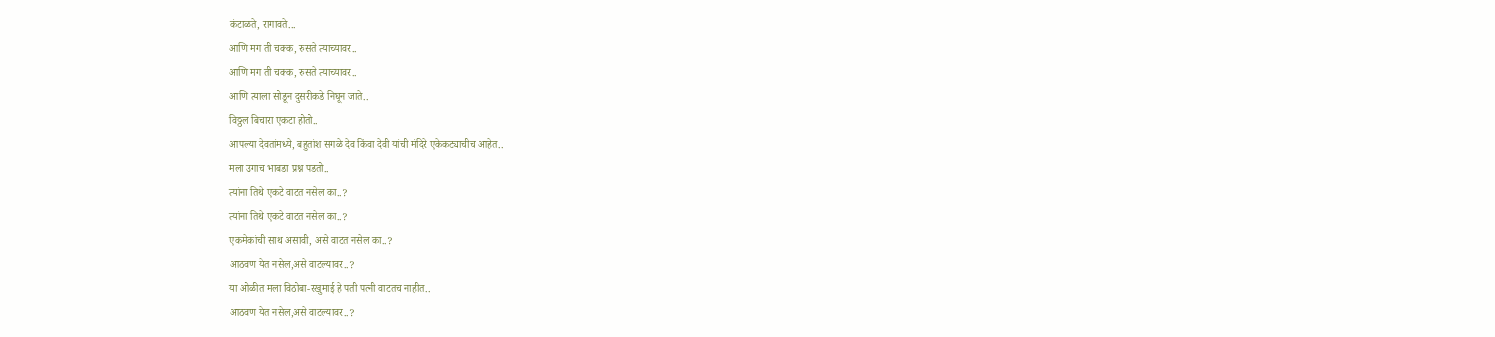कंटाळते, रागावते...
आणि मग ती चक्क, रुसते त्याच्यावर..
आणि मग ती चक्क, रुसते त्याच्यावर..
आणि त्याला सोडून दुसरीकडे निघून जाते..
विठ्ठल बिचारा एकटा होतो..
आपल्या देवतांमध्ये, बहुतांश सगळे देव किंवा देवी यांची मंदिरे एकेकट्याचीच आहेत..
मला उगाच भाबडा प्रश्न पडतो..
त्यांना तिथे एकटे वाटत नसेल का..?
त्यांना तिथे एकटे वाटत नसेल का..?
एकमेकांची साथ असावी, असे वाटत नसेल का..?
आठवण येत नसेल,असे वाटल्यावर..?
या ओळीत मला विठोबा-रखुमाई हे पती पत्नी वाटतच नाहीत..
आठवण येत नसेल,असे वाटल्यावर..?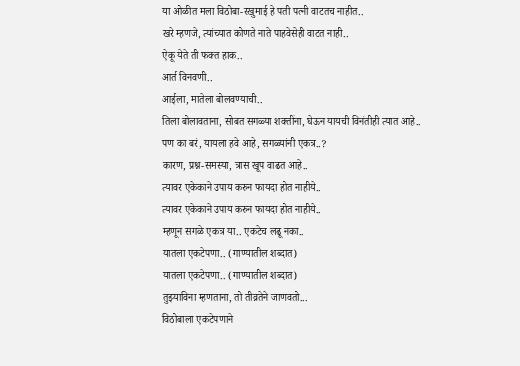या ओळीत मला विठोबा-रखुमाई हे पती पत्नी वाटतच नाहीत..
खरे म्हणजे, त्यांच्यात कोणते नाते पाहवेसेही वाटत नाही..
ऐकू येते ती फक्त हाक..
आर्त विनवणी..
आईला, मातेला बोलवण्याची..
तिला बोलावताना, सोबत सगळ्या शक्तींना, घेऊन यायची विनंतीही त्यात आहे..
पण का बरं, यायला हवे आहे, सगळ्यांनी एकत्र..?
कारण, प्रश्न-समस्या, त्रास खूप वाढत आहे..
त्यावर एकेकाने उपाय करुन फायदा होत नाहीये..
त्यावर एकेकाने उपाय करुन फायदा होत नाहीये..
म्हणून सगळे एकत्र या.. एकटेच लढू नका..
यातला एकटेपणा.. (गाण्यातील शब्दात)
यातला एकटेपणा.. (गाण्यातील शब्दात)
तुझ्याविना म्हणताना, तो तीव्रतेने जाणवतो...
विठोबाला एकटेपणाने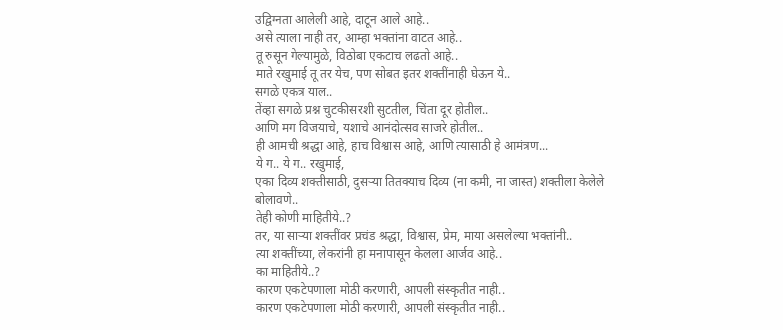उद्विग्नता आलेली आहे, दाटून आले आहे..
असे त्याला नाही तर, आम्हा भक्तांना वाटत आहे..
तू रुसून गेल्यामुळे, विठोबा एकटाच लढतो आहे..
माते रखुमाई तू तर येच, पण सोबत इतर शक्तींनाही घेऊन ये..
सगळे एकत्र याल..
तेंव्हा सगळे प्रश्न चुटकीसरशी सुटतील, चिंता दूर होतील..
आणि मग विजयाचे, यशाचे आनंदोत्सव साजरे होतील..
ही आमची श्रद्धा आहे, हाच विश्वास आहे, आणि त्यासाठी हे आमंत्रण...
ये ग.. ये ग.. रखुमाई,
एका दिव्य शक्तीसाठी, दुसऱ्या तितक्याच दिव्य (ना कमी, ना जास्त) शक्तीला केलेले बोलावणे..
तेही कोणी माहितीये..?
तर, या साऱ्या शक्तींवर प्रचंड श्रद्धा, विश्वास, प्रेम, माया असलेल्या भक्तांनी..
त्या शक्तींच्या, लेकरांनी हा मनापासून केलला आर्जव आहे..
का माहितीये..?
कारण एकटेपणाला मोठी करणारी, आपली संस्कृतीत नाही..
कारण एकटेपणाला मोठी करणारी, आपली संस्कृतीत नाही..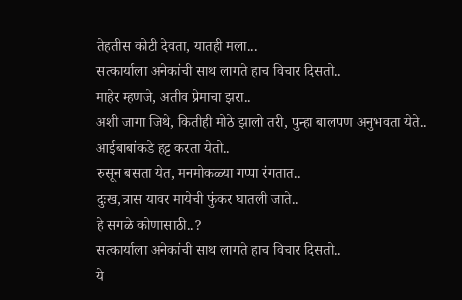तेहतीस कोटी देवता, यातही मला...
सत्कार्याला अनेकांची साथ लागते हाच विचार दिसतो..
माहेर म्हणजे, अतीव प्रेमाचा झरा..
अशी जागा जिथे, कितीही मोठे झालो तरी, पुन्हा बालपण अनुभवता येते..
आईबाबांकडे हट्ट करता येतो..
रुसून बसता येत, मनमोकळ्या गप्पा रंगतात..
दुःख,त्रास यावर मायेची फुंकर घातली जाते..
हे सगळे कोणासाठी..?
सत्कार्याला अनेकांची साथ लागते हाच विचार दिसतो..
ये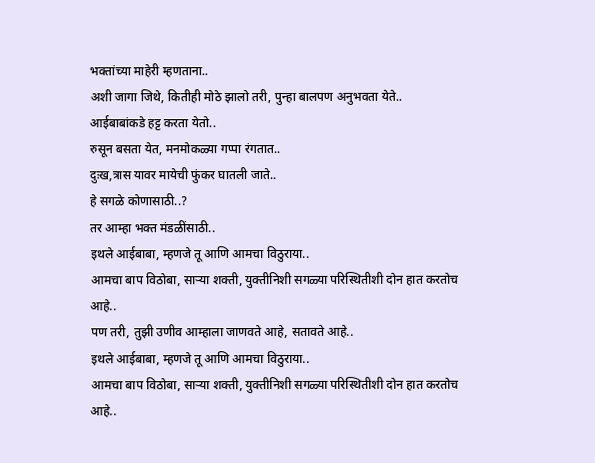भक्तांच्या माहेरी म्हणताना..
अशी जागा जिथे, कितीही मोठे झालो तरी, पुन्हा बालपण अनुभवता येते..
आईबाबांकडे हट्ट करता येतो..
रुसून बसता येत, मनमोकळ्या गप्पा रंगतात..
दुःख,त्रास यावर मायेची फुंकर घातली जाते..
हे सगळे कोणासाठी..?
तर आम्हा भक्त मंडळींसाठी..
इथले आईबाबा, म्हणजे तू आणि आमचा विठुराया..
आमचा बाप विठोबा, साऱ्या शक्ती, युक्तीनिशी सगळ्या परिस्थितीशी दोन हात करतोच आहे..
पण तरी, तुझी उणीव आम्हाला जाणवते आहे, सतावते आहे..
इथले आईबाबा, म्हणजे तू आणि आमचा विठुराया..
आमचा बाप विठोबा, साऱ्या शक्ती, युक्तीनिशी सगळ्या परिस्थितीशी दोन हात करतोच आहे..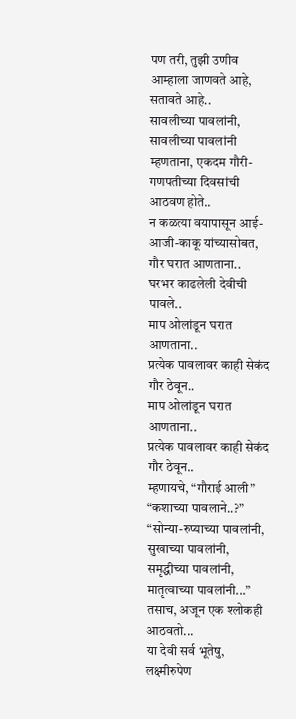पण तरी, तुझी उणीव आम्हाला जाणवते आहे, सतावते आहे..
सावलीच्या पावलांनी,
सावलीच्या पावलांनी म्हणताना, एकदम गौरी-गणपतीच्या दिवसांची आठवण होते..
न कळत्या वयापासून आई-आजी-काकू यांच्यासोबत, गौर घरात आणताना..
घरभर काढलेली देवीची पावले..
माप ओलांडून घरात आणताना..
प्रत्येक पावलावर काही सेकंद गौर ठेवून..
माप ओलांडून घरात आणताना..
प्रत्येक पावलावर काही सेकंद गौर ठेवून..
म्हणायचे, “गौराई आली” “कशाच्या पावलाने..?”
“सोन्या-रुप्याच्या पावलांनी, सुखाच्या पावलांनी, समृद्धीच्या पावलांनी, मातृत्वाच्या पावलांनी...”
तसाच, अजून एक श्लोकही आठवतो...
या देवी सर्व भूतेषु, लक्ष्मीरुपेण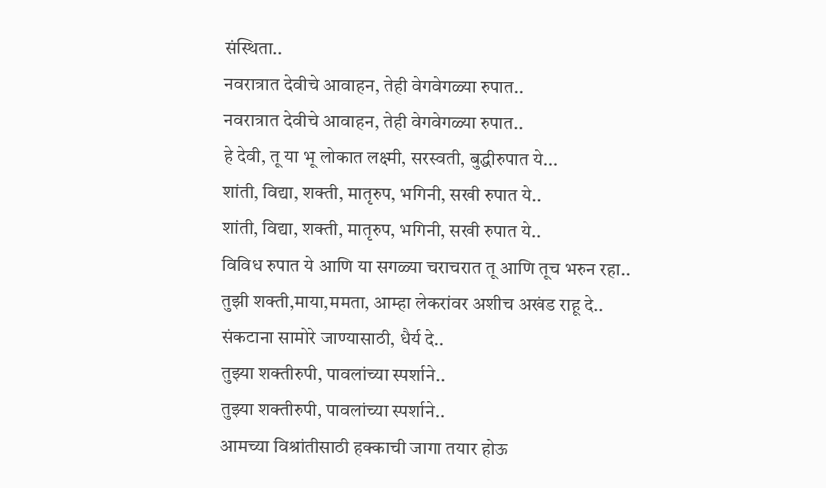संस्थिता..
नवरात्रात देवीचे आवाहन, तेही वेगवेगळ्या रुपात..
नवरात्रात देवीचे आवाहन, तेही वेगवेगळ्या रुपात..
हे देवी, तू या भू लोकात लक्ष्मी, सरस्वती, बुद्धीरुपात ये...
शांती, विद्या, शक्ती, मातृरुप, भगिनी, सखी रुपात ये..
शांती, विद्या, शक्ती, मातृरुप, भगिनी, सखी रुपात ये..
विविध रुपात ये आणि या सगळ्या चराचरात तू आणि तूच भरुन रहा..
तुझी शक्ती,माया,ममता, आम्हा लेकरांवर अशीच अखंड राहू दे..
संकटाना सामोरे जाण्यासाठी, धैर्य दे..
तुझ्या शक्तीरुपी, पावलांच्या स्पर्शाने..
तुझ्या शक्तीरुपी, पावलांच्या स्पर्शाने..
आमच्या विश्रांतीसाठी हक्काची जागा तयार होऊ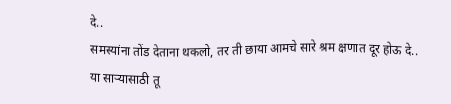दे..
समस्यांना तोंड देताना थकलो, तर ती छाया आमचे सारे श्रम क्षणात दूर होऊ दे..
या साऱ्यासाठी तू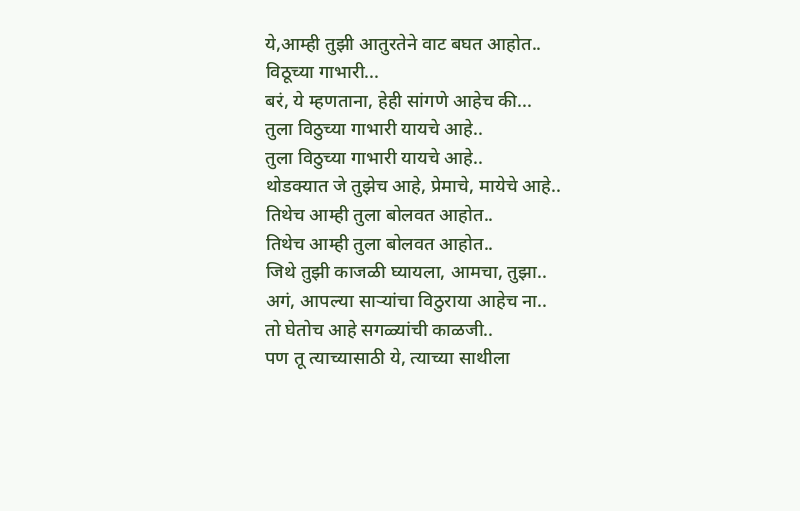ये,आम्ही तुझी आतुरतेने वाट बघत आहोत..
विठूच्या गाभारी...
बरं, ये म्हणताना, हेही सांगणे आहेच की...
तुला विठुच्या गाभारी यायचे आहे..
तुला विठुच्या गाभारी यायचे आहे..
थोडक्यात जे तुझेच आहे, प्रेमाचे, मायेचे आहे..
तिथेच आम्ही तुला बोलवत आहोत..
तिथेच आम्ही तुला बोलवत आहोत..
जिथे तुझी काजळी घ्यायला, आमचा, तुझा..
अगं, आपल्या साऱ्यांचा विठुराया आहेच ना..
तो घेतोच आहे सगळ्यांची काळजी..
पण तू त्याच्यासाठी ये, त्याच्या साथीला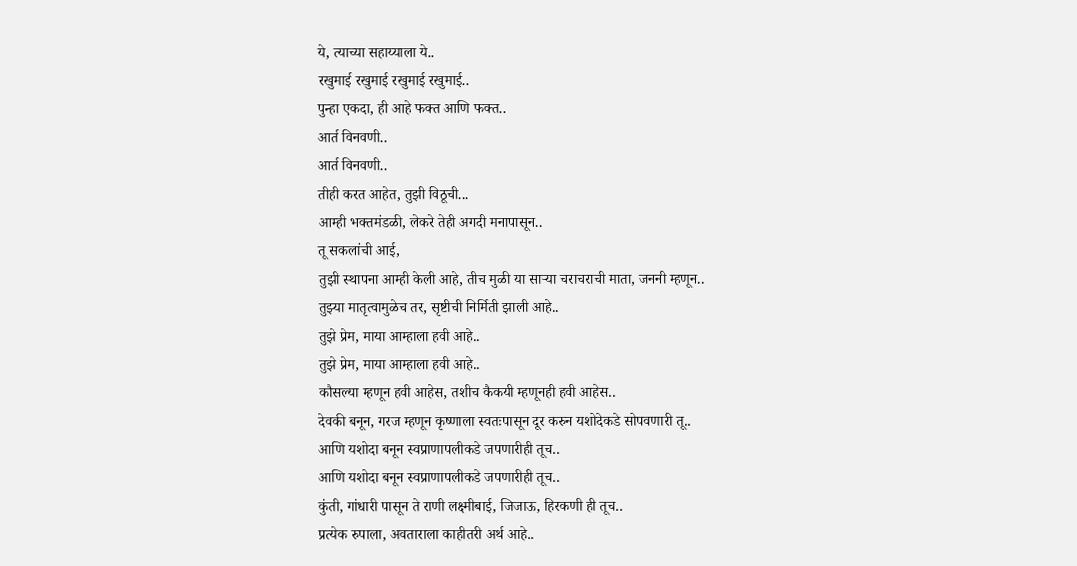ये, त्याच्या सहाय्याला ये..
रखुमाई रखुमाई रखुमाई रखुमाई..
पुन्हा एकदा, ही आहे फक्त आणि फक्त..
आर्त विनवणी..
आर्त विनवणी..
तीही करत आहेत, तुझी विठूची...
आम्ही भक्तमंडळी, लेकरे तेही अगदी मनापासून..
तू सकलांची आई,
तुझी स्थापना आम्ही केली आहे, तीच मुळी या साऱ्या चराचराची माता, जननी म्हणून..
तुझ्या मातृत्वामुळेच तर, सृष्टीची निर्मिती झाली आहे..
तुझे प्रेम, माया आम्हाला हवी आहे..
तुझे प्रेम, माया आम्हाला हवी आहे..
कौसल्या म्हणून हवी आहेस, तशीच कैकयी म्हणूनही हवी आहेस..
देवकी बनून, गरज म्हणून कृष्णाला स्वतःपासून दूर करुन यशोदेकडे सोपवणारी तू..
आणि यशोदा बनून स्वप्राणापलीकडे जपणारीही तूच..
आणि यशोदा बनून स्वप्राणापलीकडे जपणारीही तूच..
कुंती, गांधारी पासून ते राणी लक्ष्मीबाई, जिजाऊ, हिरकणी ही तूच..
प्रत्येक रुपाला, अवताराला काहीतरी अर्थ आहे..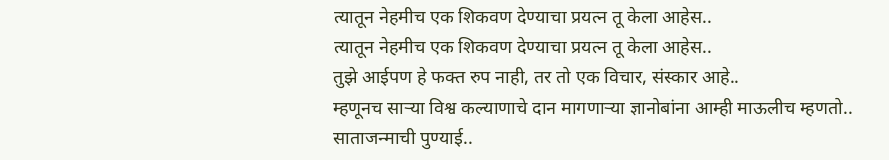त्यातून नेहमीच एक शिकवण देण्याचा प्रयत्न तू केला आहेस..
त्यातून नेहमीच एक शिकवण देण्याचा प्रयत्न तू केला आहेस..
तुझे आईपण हे फक्त रुप नाही, तर तो एक विचार, संस्कार आहे..
म्हणूनच साऱ्या विश्व कल्याणाचे दान मागणाऱ्या ज्ञानोबांना आम्ही माऊलीच म्हणतो..
साताजन्माची पुण्याई..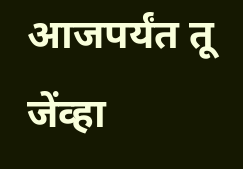आजपर्यंत तू जेंव्हा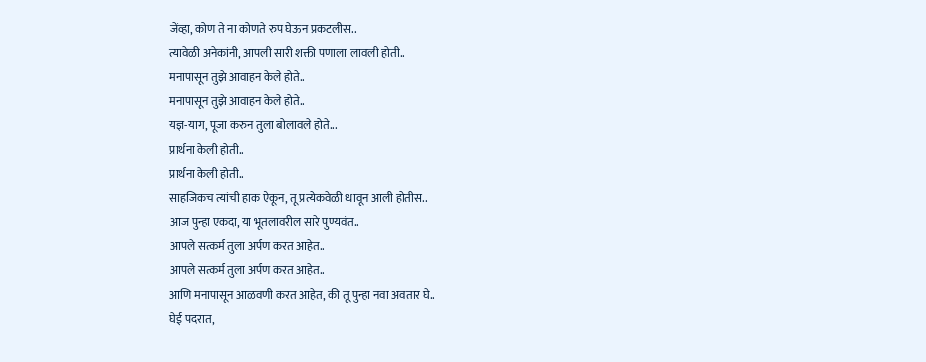जेंव्हा, कोण ते ना कोणते रुप घेऊन प्रकटलीस..
त्यावेळी अनेकांनी, आपली सारी शक्ती पणाला लावली होती..
मनापासून तुझे आवाहन केले होते..
मनापासून तुझे आवाहन केले होते..
यज्ञ-याग, पूजा करुन तुला बोलावले होते...
प्रार्थना केली होती..
प्रार्थना केली होती..
साहजिकच त्यांची हाक ऐकून, तू प्रत्येकवेळी धावून आली होतीस..
आज पुन्हा एकदा, या भूतलावरील सारे पुण्यवंत..
आपले सत्कर्म तुला अर्पण करत आहेत..
आपले सत्कर्म तुला अर्पण करत आहेत..
आणि मनापासून आळवणी करत आहेत, की तू पुन्हा नवा अवतार घे..
घेई पदरात,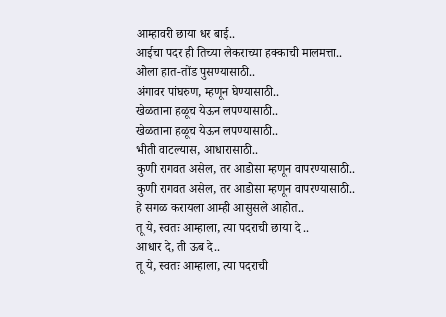आम्हावरी छाया धर बाई..
आईचा पदर ही तिच्या लेकराच्या हक्काची मालमत्ता..
ओला हात-तोंड पुसण्यासाठी..
अंगावर पांघरुण, म्हणून घेण्यासाठी..
खेळताना हळूच येऊन लपण्यासाठी..
खेळताना हळूच येऊन लपण्यासाठी..
भीती वाटल्यास, आधारासाठी..
कुणी रागवत असेल, तर आडोसा म्हणून वापरण्यासाठी..
कुणी रागवत असेल, तर आडोसा म्हणून वापरण्यासाठी..
हे सगळ करायला आम्ही आसुसले आहोत..
तू ये, स्वतः आम्हाला, त्या पदराची छाया दे ..
आधार दे, ती ऊब दे..
तू ये, स्वतः आम्हाला, त्या पदराची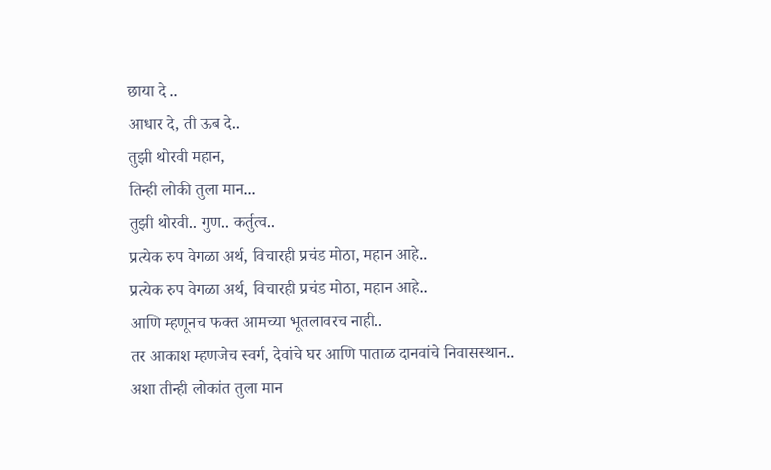छाया दे ..
आधार दे, ती ऊब दे..
तुझी थोरवी महान,
तिन्ही लोकी तुला मान...
तुझी थोरवी.. गुण.. कर्तुत्व..
प्रत्येक रुप वेगळा अर्थ, विचारही प्रचंड मोठा, महान आहे..
प्रत्येक रुप वेगळा अर्थ, विचारही प्रचंड मोठा, महान आहे..
आणि म्हणूनच फक्त आमच्या भूतलावरच नाही..
तर आकाश म्हणजेच स्वर्ग, देवांचे घर आणि पाताळ दानवांचे निवासस्थान..
अशा तीन्ही लोकांत तुला मान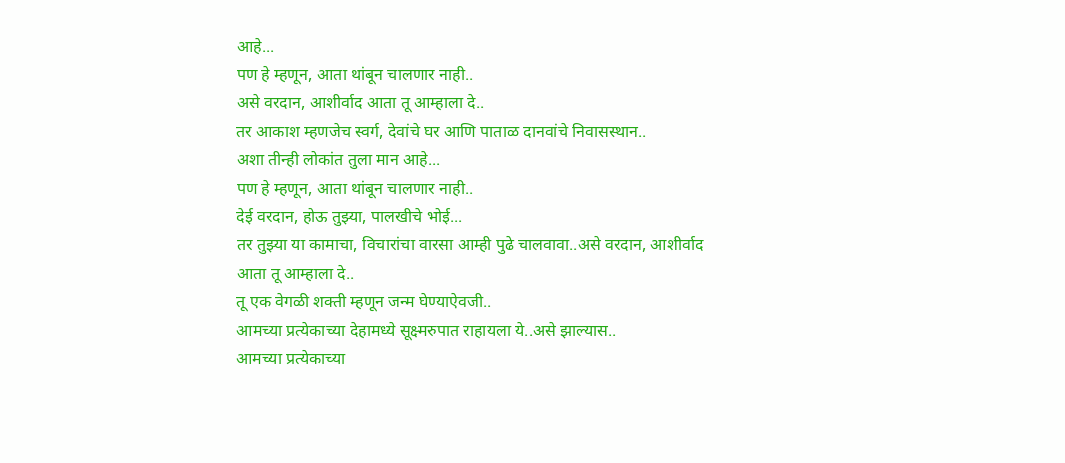आहे...
पण हे म्हणून, आता थांबून चालणार नाही..
असे वरदान, आशीर्वाद आता तू आम्हाला दे..
तर आकाश म्हणजेच स्वर्ग, देवांचे घर आणि पाताळ दानवांचे निवासस्थान..
अशा तीन्ही लोकांत तुला मान आहे...
पण हे म्हणून, आता थांबून चालणार नाही..
देई वरदान, होऊ तुझ्या, पालखीचे भोई...
तर तुझ्या या कामाचा, विचारांचा वारसा आम्ही पुढे चालवावा..असे वरदान, आशीर्वाद आता तू आम्हाला दे..
तू एक वेगळी शक्ती म्हणून जन्म घेण्याऐवजी..
आमच्या प्रत्येकाच्या देहामध्ये सूक्ष्मरुपात राहायला ये..असे झाल्यास..
आमच्या प्रत्येकाच्या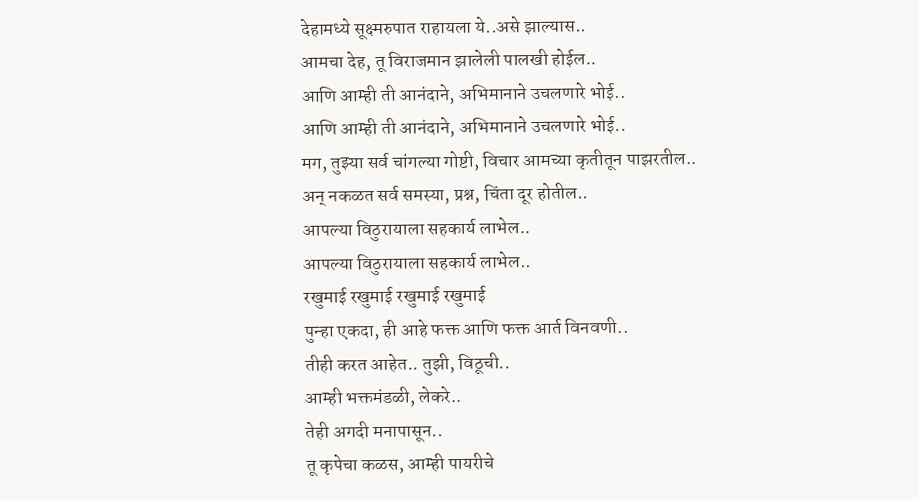देहामध्ये सूक्ष्मरुपात राहायला ये..असे झाल्यास..
आमचा देह, तू विराजमान झालेली पालखी होईल..
आणि आम्ही ती आनंदाने, अभिमानाने उचलणारे भोई..
आणि आम्ही ती आनंदाने, अभिमानाने उचलणारे भोई..
मग, तुझ्या सर्व चांगल्या गोष्टी, विचार आमच्या कृतीतून पाझरतील..
अन् नकळत सर्व समस्या, प्रश्न, चिंता दूर होतील..
आपल्या विठुरायाला सहकार्य लाभेल..
आपल्या विठुरायाला सहकार्य लाभेल..
रखुमाई रखुमाई रखुमाई रखुमाई
पुन्हा एकदा, ही आहे फक्त आणि फक्त आर्त विनवणी..
तीही करत आहेत.. तुझी, विठूची..
आम्ही भक्तमंडळी, लेकरे..
तेही अगदी मनापासून..
तू कृपेचा कळस, आम्ही पायरीचे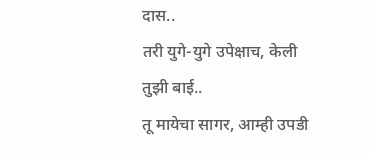दास..
तरी युगे-युगे उपेक्षाच, केली तुझी बाई..
तू मायेचा सागर, आम्ही उपडी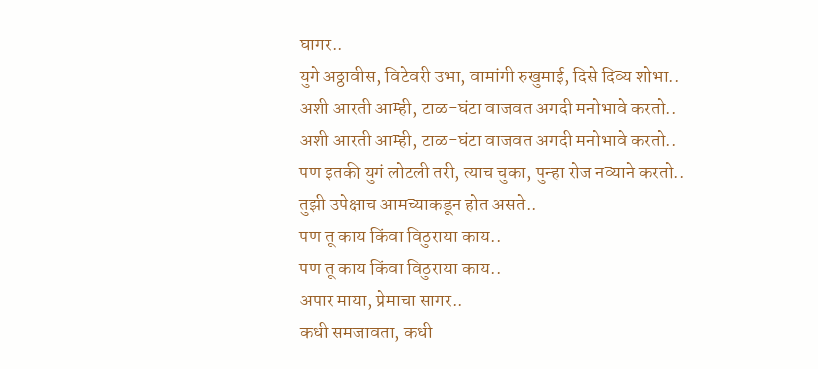घागर..
युगे अठ्ठावीस, विटेवरी उभा, वामांगी रुखुमाई, दिसे दिव्य शोभा..
अशी आरती आम्ही, टाळ-घंटा वाजवत अगदी मनोभावे करतो..
अशी आरती आम्ही, टाळ-घंटा वाजवत अगदी मनोभावे करतो..
पण इतकी युगं लोटली तरी, त्याच चुका, पुन्हा रोज नव्याने करतो..
तुझी उपेक्षाच आमच्याकडून होत असते..
पण तू काय किंवा विठुराया काय..
पण तू काय किंवा विठुराया काय..
अपार माया, प्रेमाचा सागर..
कधी समजावता, कधी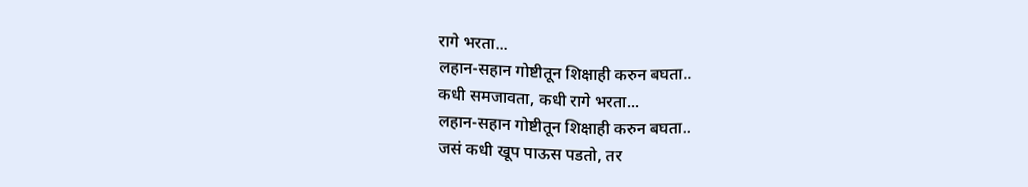रागे भरता...
लहान-सहान गोष्टीतून शिक्षाही करुन बघता..
कधी समजावता, कधी रागे भरता...
लहान-सहान गोष्टीतून शिक्षाही करुन बघता..
जसं कधी खूप पाऊस पडतो, तर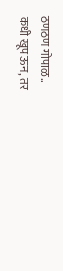ठणठण गोपाळ..
कधी खूप ऊन, तर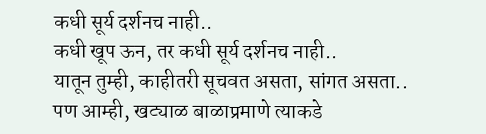कधी सूर्य दर्शनच नाही..
कधी खूप ऊन, तर कधी सूर्य दर्शनच नाही..
यातून तुम्ही, काहीतरी सूचवत असता, सांगत असता..
पण आम्ही, खट्याळ बाळाप्रमाणे त्याकडे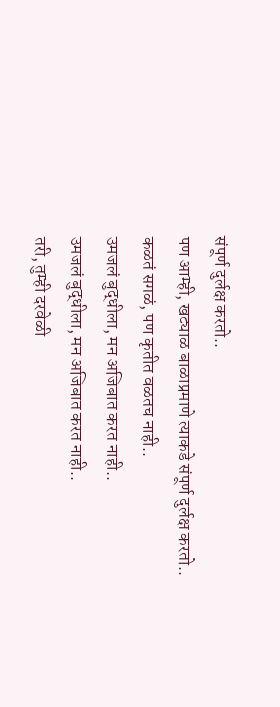संपूर्ण दुर्लक्ष करतो..
पण आम्ही, खट्याळ बाळाप्रमाणे त्याकडे संपूर्ण दुर्लक्ष करतो..
कळतं सगळं, पण कृतीत वळतच नाही..
उमजलं बुद्धीला, मन अजिबात करत नाही..
उमजलं बुद्धीला, मन अजिबात करत नाही..
तरी, तुम्ही दरवेळी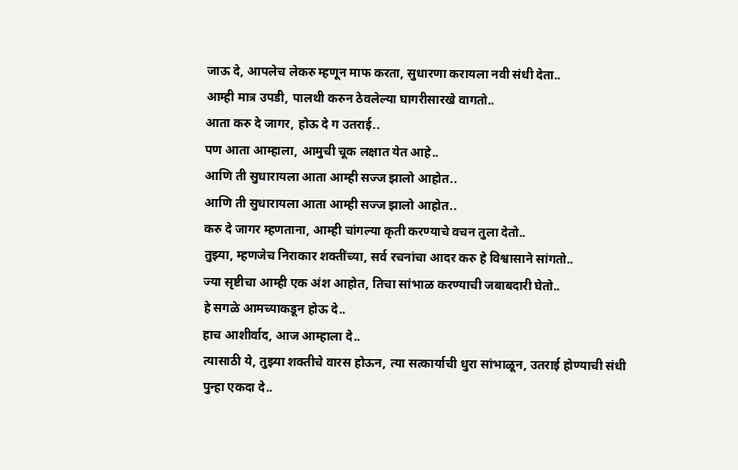जाऊ दे, आपलेच लेकरु म्हणून माफ करता, सुधारणा करायला नवी संधी देता..
आम्ही मात्र उपडी, पालथी करुन ठेवलेल्या घागरीसारखे वागतो..
आता करु दे जागर, होऊ दे ग उतराई..
पण आता आम्हाला, आमुची चूक लक्षात येत आहे..
आणि ती सुधारायला आता आम्ही सज्ज झालो आहोत..
आणि ती सुधारायला आता आम्ही सज्ज झालो आहोत..
करु दे जागर म्हणताना, आम्ही चांगल्या कृती करण्याचे वचन तुला देतो..
तुझ्या, म्हणजेच निराकार शक्तींच्या, सर्व रचनांचा आदर करु हे विश्वासाने सांगतो..
ज्या सृष्टीचा आम्ही एक अंश आहोत, तिचा सांभाळ करण्याची जबाबदारी घेतो..
हे सगळे आमच्याकडून होऊ दे..
हाच आशीर्वाद, आज आम्हाला दे..
त्यासाठी ये, तुझ्या शक्तीचे वारस होऊन, त्या सत्कार्याची धुरा सांभाळून, उतराई होण्याची संधी पुन्हा एकदा दे..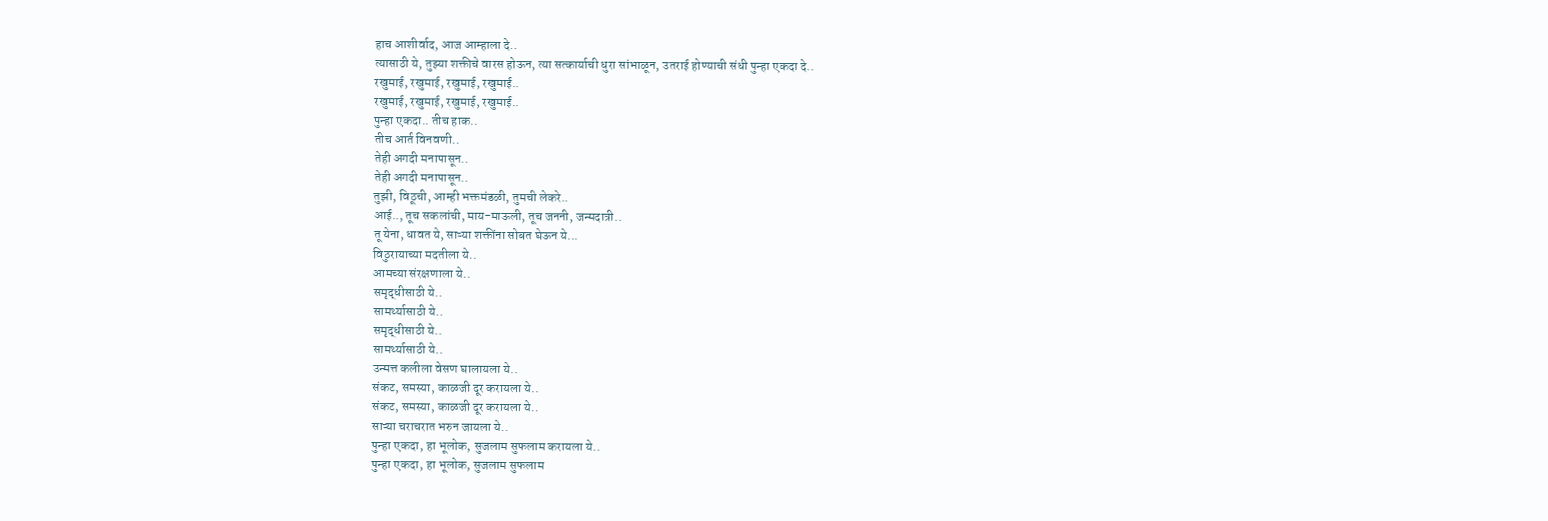हाच आशीर्वाद, आज आम्हाला दे..
त्यासाठी ये, तुझ्या शक्तीचे वारस होऊन, त्या सत्कार्याची धुरा सांभाळून, उतराई होण्याची संधी पुन्हा एकदा दे..
रखुमाई, रखुमाई, रखुमाई, रखुमाई..
रखुमाई, रखुमाई, रखुमाई, रखुमाई..
पुन्हा एकदा.. तीच हाक..
तीच आर्त विनवणी..
तेही अगदी मनापासून..
तेही अगदी मनापासून..
तुझी, विठूची, आम्ही भक्तमंडळी, तुमची लेकरे..
आई.., तूच सकलांची, माय-माऊली, तूच जननी, जन्मदात्री..
तू येना, धावत ये, साऱ्या शक्तींना सोबत घेऊन ये...
विठुरायाच्या मदतीला ये..
आमच्या संरक्षणाला ये..
समृद्धीसाठी ये..
सामर्थ्यासाठी ये..
समृद्धीसाठी ये..
सामर्थ्यासाठी ये..
उन्मत्त कलीला वेसण घालायला ये..
संकट, समस्या, काळजी दूर करायला ये..
संकट, समस्या, काळजी दूर करायला ये..
साऱ्या चराचरात भरुन जायला ये..
पुन्हा एकदा, हा भूलोक, सुजलाम सुफलाम करायला ये..
पुन्हा एकदा, हा भूलोक, सुजलाम सुफलाम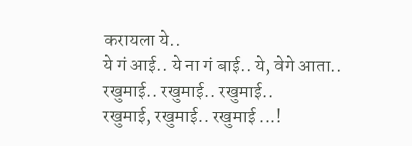करायला ये..
ये गं आई.. ये ना गं बाई.. ये, वेगे आता..
रखुमाई.. रखुमाई.. रखुमाई..
रखुमाई, रखुमाई.. रखुमाई ...!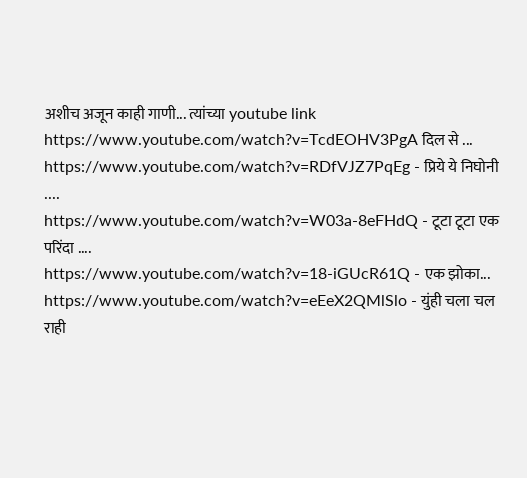अशीच अजून काही गाणी... त्यांच्या youtube link
https://www.youtube.com/watch?v=TcdEOHV3PgA दिल से ...
https://www.youtube.com/watch?v=RDfVJZ7PqEg - प्रिये ये निघोनी ....
https://www.youtube.com/watch?v=W03a-8eFHdQ - टूटा टूटा एक परिंदा ....
https://www.youtube.com/watch?v=18-iGUcR61Q - एक झोका...
https://www.youtube.com/watch?v=eEeX2QMlSlo - युंही चला चल राही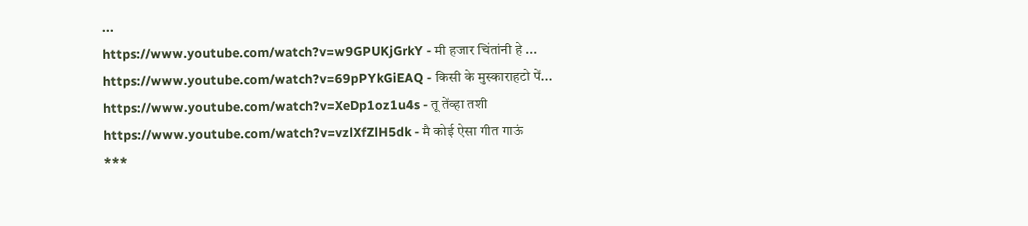...
https://www.youtube.com/watch?v=w9GPUKjGrkY - मी हजार चिंतांनी हे ...
https://www.youtube.com/watch?v=69pPYkGiEAQ - किसी के मुस्काराहटो पें...
https://www.youtube.com/watch?v=XeDp1oz1u4s - तू तेंव्हा तशी
https://www.youtube.com/watch?v=vzlXfZlH5dk - मै कोई ऐसा गीत गाऊं
***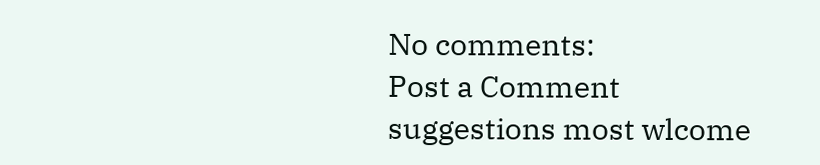No comments:
Post a Comment
suggestions most wlcome